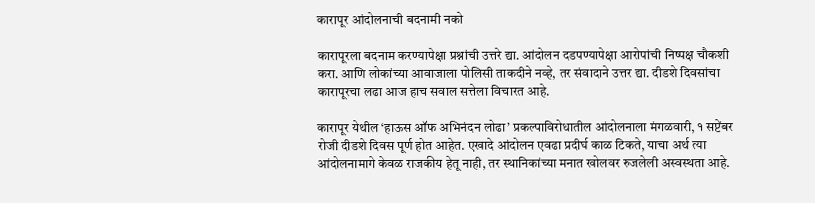कारापूर आंदोलनाची बदनामी नको

कारापूरला बदनाम करण्यापेक्षा प्रश्नांची उत्तरे द्या. आंदोलन दडपण्यापेक्षा आरोपांची निष्पक्ष चौकशी करा. आणि लोकांच्या आवाजाला पोलिसी ताकदीने नव्हे, तर संवादाने उत्तर द्या. दीडशे दिवसांचा कारापूरचा लढा आज हाच सवाल सत्तेला विचारत आहे.

कारापूर येथील ‘हाऊस ऑफ अभिनंदन लोढा’ प्रकल्पाविरोधातील आंदोलनाला मंगळवारी, १ सप्टेंबर रोजी दीडशे दिवस पूर्ण होत आहेत. एखादे आंदोलन एवढा प्रदीर्घ काळ टिकते, याचा अर्थ त्या आंदोलनामागे केवळ राजकीय हेतू नाही, तर स्थानिकांच्या मनात खोलवर रुजलेली अस्वस्थता आहे.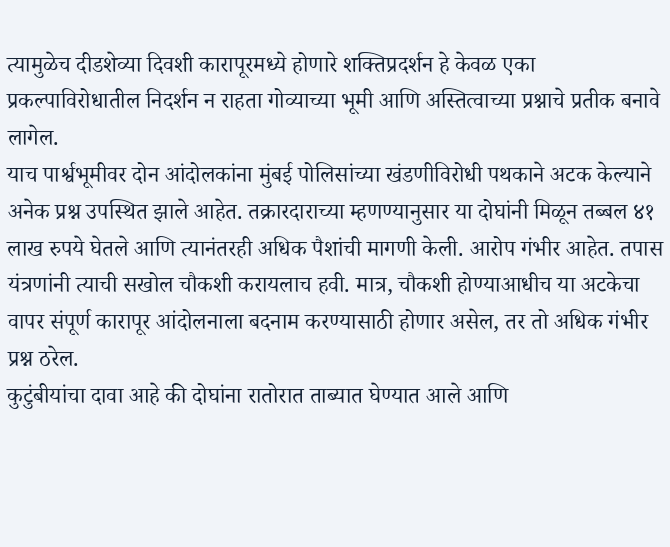त्यामुळेच दीडशेव्या दिवशी कारापूरमध्ये होणारे शक्तिप्रदर्शन हे केवळ एका प्रकल्पाविरोधातील निदर्शन न राहता गोव्याच्या भूमी आणि अस्तित्वाच्या प्रश्नाचे प्रतीक बनावे लागेल.
याच पार्श्वभूमीवर दोन आंदोलकांना मुंबई पोलिसांच्या खंडणीविरोधी पथकाने अटक केल्याने अनेक प्रश्न उपस्थित झाले आहेत. तक्रारदाराच्या म्हणण्यानुसार या दोघांनी मिळून तब्बल ४१ लाख रुपये घेतले आणि त्यानंतरही अधिक पैशांची मागणी केली. आरोप गंभीर आहेत. तपास यंत्रणांनी त्याची सखोल चौकशी करायलाच हवी. मात्र, चौकशी होण्याआधीच या अटकेचा वापर संपूर्ण कारापूर आंदोलनाला बदनाम करण्यासाठी होणार असेल, तर तो अधिक गंभीर प्रश्न ठरेल.
कुटुंबीयांचा दावा आहे की दोघांना रातोरात ताब्यात घेण्यात आले आणि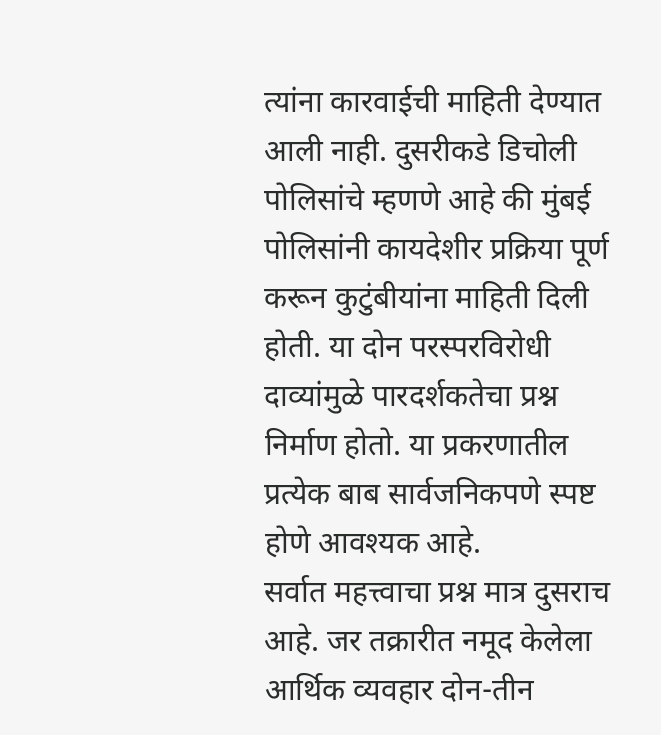त्यांना कारवाईची माहिती देण्यात आली नाही. दुसरीकडे डिचोली पोलिसांचे म्हणणे आहे की मुंबई पोलिसांनी कायदेशीर प्रक्रिया पूर्ण करून कुटुंबीयांना माहिती दिली होती. या दोन परस्परविरोधी दाव्यांमुळे पारदर्शकतेचा प्रश्न निर्माण होतो. या प्रकरणातील प्रत्येक बाब सार्वजनिकपणे स्पष्ट होणे आवश्यक आहे.
सर्वात महत्त्वाचा प्रश्न मात्र दुसराच आहे. जर तक्रारीत नमूद केलेला आर्थिक व्यवहार दोन-तीन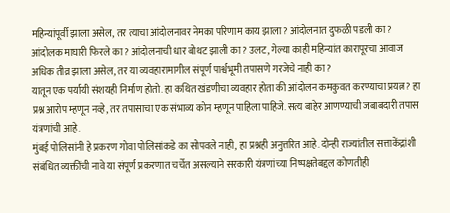महिन्यांपूर्वी झाला असेल, तर त्याचा आंदोलनावर नेमका परिणाम काय झाला? आंदोलनात दुफळी पडली का? आंदोलक माघारी फिरले का? आंदोलनाची धार बोथट झाली का? उलट, गेल्या काही महिन्यांत कारापूरचा आवाज अधिक तीव्र झाला असेल, तर या व्यवहारामागील संपूर्ण पार्श्वभूमी तपासणे गरजेचे नाही का?
यातून एक पर्यायी संशयही निर्माण होतो. हा कथित खंडणीचा व्यवहार होता की आंदोलन कमकुवत करण्याचा प्रयत्न? हा प्रश्न आरोप म्हणून नव्हे, तर तपासाचा एक संभाव्य कोन म्हणून पाहिला पाहिजे. सत्य बाहेर आणण्याची जबाबदारी तपास यंत्रणांची आहे.
मुंबई पोलिसांनी हे प्रकरण गोवा पोलिसांकडे का सोपवले नाही, हा प्रश्नही अनुत्तरित आहे. दोन्ही राज्यांतील सत्ताकेंद्रांशी संबंधित व्यक्तींची नावे या संपूर्ण प्रकरणात चर्चेत असल्याने सरकारी यंत्रणांच्या निष्पक्षतेबद्दल कोणतीही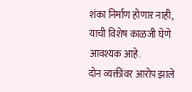शंका निर्माण होणार नाही, याची विशेष काळजी घेणे आवश्यक आहे.
दोन व्यक्तींवर आरोप झाले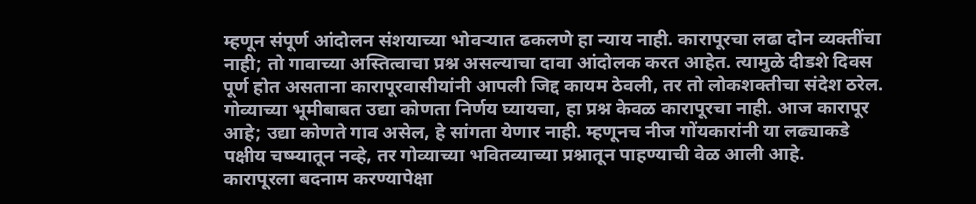म्हणून संपूर्ण आंदोलन संशयाच्या भोवऱ्यात ढकलणे हा न्याय नाही. कारापूरचा लढा दोन व्यक्तींचा नाही; तो गावाच्या अस्तित्वाचा प्रश्न असल्याचा दावा आंदोलक करत आहेत. त्यामुळे दीडशे दिवस पूर्ण होत असताना कारापूरवासीयांनी आपली जिद्द कायम ठेवली, तर तो लोकशक्तीचा संदेश ठरेल.
गोव्याच्या भूमीबाबत उद्या कोणता निर्णय घ्यायचा, हा प्रश्न केवळ कारापूरचा नाही. आज कारापूर आहे; उद्या कोणते गाव असेल, हे सांगता येणार नाही. म्हणूनच नीज गोंयकारांनी या लढ्याकडे पक्षीय चष्म्यातून नव्हे, तर गोव्याच्या भवितव्याच्या प्रश्नातून पाहण्याची वेळ आली आहे.
कारापूरला बदनाम करण्यापेक्षा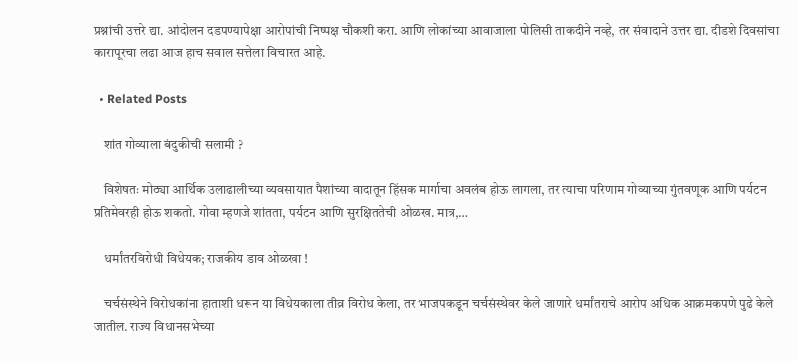प्रश्नांची उत्तरे द्या. आंदोलन दडपण्यापेक्षा आरोपांची निष्पक्ष चौकशी करा. आणि लोकांच्या आवाजाला पोलिसी ताकदीने नव्हे, तर संवादाने उत्तर द्या. दीडशे दिवसांचा कारापूरचा लढा आज हाच सवाल सत्तेला विचारत आहे.

  • Related Posts

    शांत गोव्याला बंदुकीची सलामी ?

    विशेषतः मोठ्या आर्थिक उलाढालीच्या व्यवसायात पैशांच्या वादातून हिंसक मार्गाचा अवलंब होऊ लागला, तर त्याचा परिणाम गोव्याच्या गुंतवणूक आणि पर्यटन प्रतिमेवरही होऊ शकतो. गोवा म्हणजे शांतता, पर्यटन आणि सुरक्षिततेची ओळख. मात्र,…

    धर्मांतरविरोधी विधेयक; राजकीय डाव ओळखा !

    चर्चसंस्थेने विरोधकांना हाताशी धरून या विधेयकाला तीव्र विरोध केला, तर भाजपकडून चर्चसंस्थेवर केले जाणारे धर्मांतराचे आरोप अधिक आक्रमकपणे पुढे केले जातील. राज्य विधानसभेच्या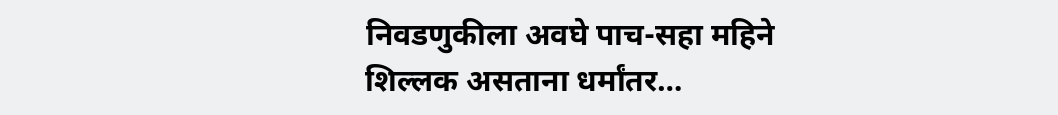निवडणुकीला अवघे पाच-सहा महिने शिल्लक असताना धर्मांतर…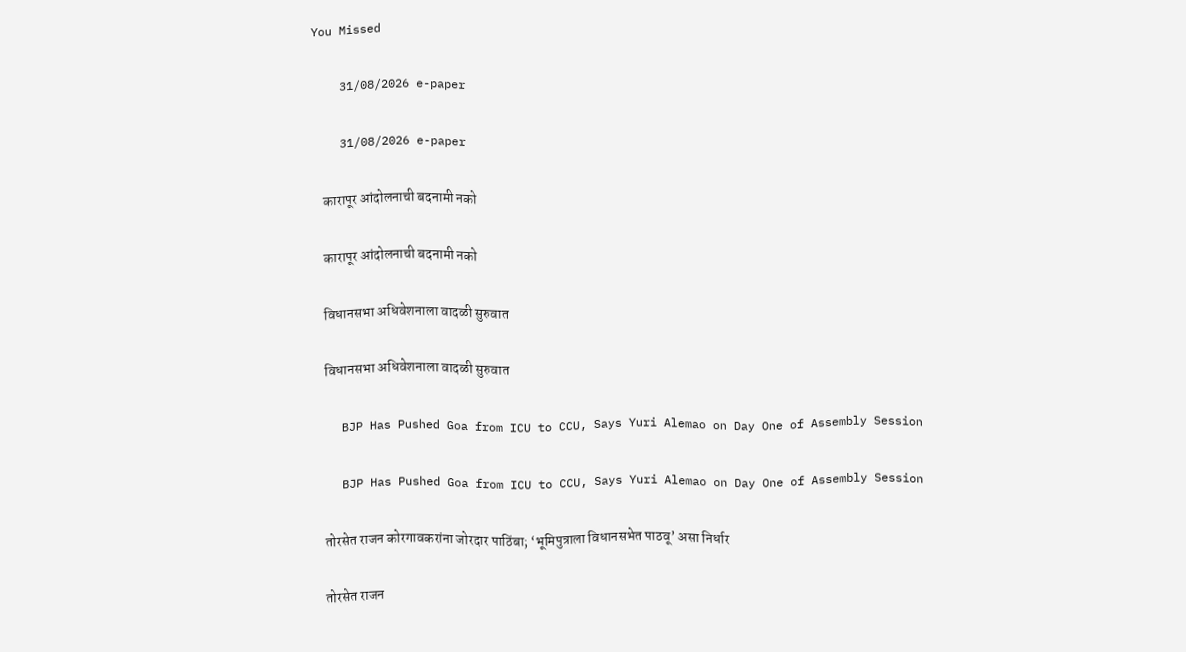You Missed

    31/08/2026 e-paper

    31/08/2026 e-paper

    कारापूर आंदोलनाची बदनामी नको

    कारापूर आंदोलनाची बदनामी नको

    विधानसभा अधिवेशनाला वादळी सुरुवात

    विधानसभा अधिवेशनाला वादळी सुरुवात

    BJP Has Pushed Goa from ICU to CCU, Says Yuri Alemao on Day One of Assembly Session

    BJP Has Pushed Goa from ICU to CCU, Says Yuri Alemao on Day One of Assembly Session

    तोरसेत राजन कोरगावकरांना जोरदार पाठिंबा; ‘भूमिपुत्राला विधानसभेत पाठवू’ असा निर्धार

    तोरसेत राजन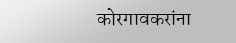कोरगावकरांना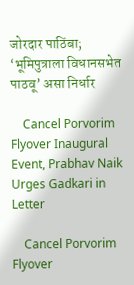जोरदार पाठिंबा; ‘भूमिपुत्राला विधानसभेत पाठवू’ असा निर्धार

    Cancel Porvorim Flyover Inaugural Event, Prabhav Naik Urges Gadkari in Letter

    Cancel Porvorim Flyover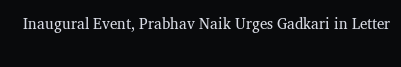Inaugural Event, Prabhav Naik Urges Gadkari in Letter